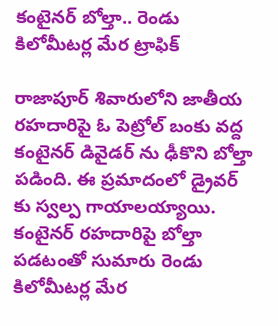కంటైనర్ బోల్తా.. రెండు కిలోమీటర్ల మేర ట్రాఫిక్

రాజాపూర్ శివారులోని జాతీయ రహదారిపై ఓ పెట్రోల్ బంకు వద్ద కంటైనర్ డివైడర్ ను ఢీకొని బోల్తా పడింది. ఈ ప్రమాదంలో డ్రైవర్ కు స్వల్ప గాయాలయ్యాయి. కంటైనర్ రహదారిపై బోల్తా పడటంతో సుమారు రెండు కిలోమీటర్ల మేర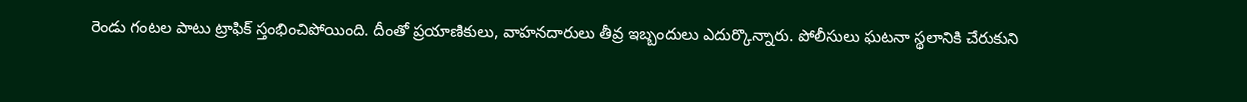రెండు గంటల పాటు ట్రాఫిక్ స్తంభించిపోయింది. దీంతో ప్రయాణికులు, వాహనదారులు తీవ్ర ఇబ్బందులు ఎదుర్కొన్నారు. పోలీసులు ఘటనా స్థలానికి చేరుకుని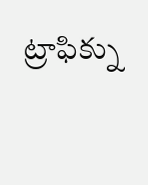ట్రాఫిక్ను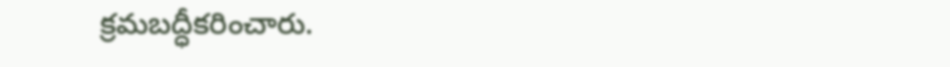క్రమబద్ధీకరించారు.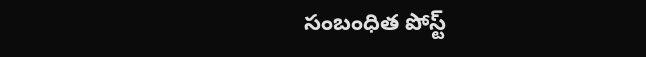సంబంధిత పోస్ట్